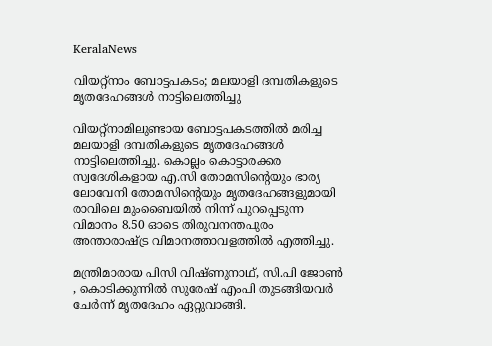KeralaNews

വിയറ്റ്നാം ബോട്ടപകടം; മലയാളി ദമ്പതികളുടെ മൃതദേഹങ്ങൾ നാട്ടിലെത്തിച്ചു

വിയറ്റ്‌നാമിലുണ്ടായ ബോട്ടപകടത്തിൽ മരിച്ച മലയാളി ദമ്പതികളുടെ മൃതദേഹങ്ങൾ നാട്ടിലെത്തിച്ചു. കൊല്ലം കൊട്ടാരക്കര സ്വദേശികളായ എ.സി തോമസിന്റെയും ഭാര്യ ലോവേനി തോമസിന്റെയും മൃതദേഹങ്ങളുമായി രാവിലെ മുംബൈയിൽ നിന്ന് പുറപ്പെടുന്ന വിമാനം 8.50 ഓടെ തിരുവനന്തപുരം അന്താരാഷ്ട്ര വിമാനത്താവളത്തിൽ എത്തിച്ചു.

മന്ത്രിമാരായ പിസി വിഷ്ണുനാഥ്, സി.പി ജോൺ , കൊടിക്കുന്നിൽ സുരേഷ് എംപി തുടങ്ങിയവർ ചേർന്ന് മൃതദേഹം ഏറ്റുവാങ്ങി.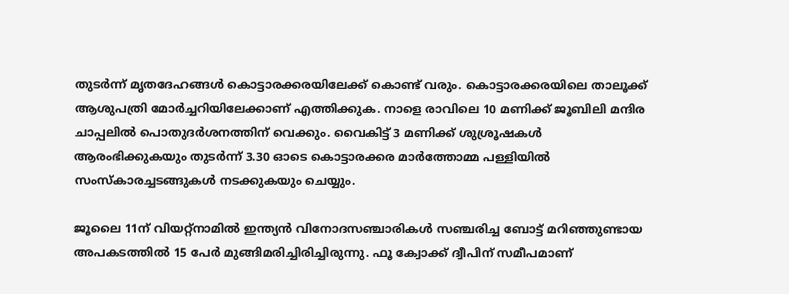തുടർന്ന് മൃതദേഹങ്ങൾ കൊട്ടാരക്കരയിലേക്ക് കൊണ്ട് വരും. കൊട്ടാരക്കരയിലെ താലൂക്ക് ആശുപത്രി മോർച്ചറിയിലേക്കാണ് എത്തിക്കുക. നാളെ രാവിലെ 10 മണിക്ക് ജൂബിലി മന്ദിര ചാപ്പലിൽ പൊതുദർശനത്തിന് വെക്കും. വൈകിട്ട് 3 മണിക്ക് ശുശ്രൂഷകൾ ആരംഭിക്കുകയും തുടർന്ന് 3.30 ഓടെ കൊട്ടാരക്കര മാർത്തോമ്മ പള്ളിയിൽ സംസ്കാരച്ചടങ്ങുകൾ നടക്കുകയും ചെയ്യും.

ജൂലൈ 11ന് വിയറ്റ്നാമിൽ ഇന്ത്യൻ വിനോദസഞ്ചാരികൾ സഞ്ചരിച്ച ബോട്ട് മറിഞ്ഞുണ്ടായ അപകടത്തിൽ 15 പേർ മുങ്ങിമരിച്ചിരിച്ചിരുന്നു. ഫൂ ക്വോക്ക് ദ്വീപിന് സമീപമാണ്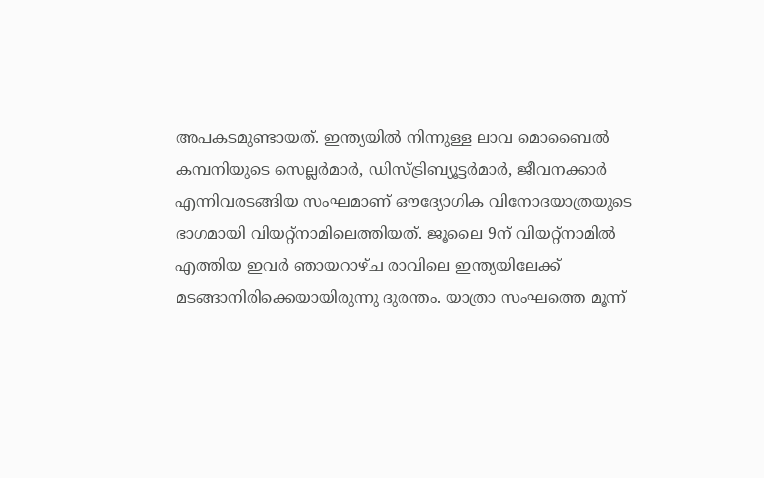അപകടമുണ്ടായത്. ഇന്ത്യയിൽ നിന്നുള്ള ലാവ മൊബൈൽ കമ്പനിയുടെ സെല്ലർമാർ, ഡിസ്ട്രിബ്യൂട്ടർമാർ, ജീവനക്കാർ എന്നിവരടങ്ങിയ സംഘമാണ് ഔദ്യോഗിക വിനോദയാത്രയുടെ ഭാഗമായി വിയറ്റ്നാമിലെത്തിയത്. ജൂലൈ 9ന് വിയറ്റ്നാമിൽ എത്തിയ ഇവർ ഞായറാഴ്ച രാവിലെ ഇന്ത്യയിലേക്ക് മടങ്ങാനിരിക്കെയായിരുന്നു ദുരന്തം. യാത്രാ സംഘത്തെ മൂന്ന്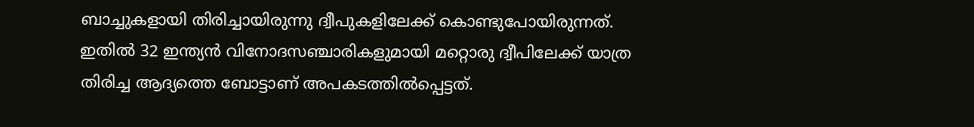ബാച്ചുകളായി തിരിച്ചായിരുന്നു ദ്വീപുകളിലേക്ക് കൊണ്ടുപോയിരുന്നത്. ഇതിൽ 32 ഇന്ത്യൻ വിനോദസഞ്ചാരികളുമായി മറ്റൊരു ദ്വീപിലേക്ക് യാത്ര തിരിച്ച ആദ്യത്തെ ബോട്ടാണ് അപകടത്തിൽപ്പെട്ടത്.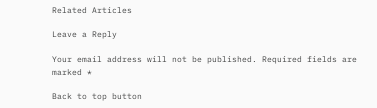Related Articles

Leave a Reply

Your email address will not be published. Required fields are marked *

Back to top button